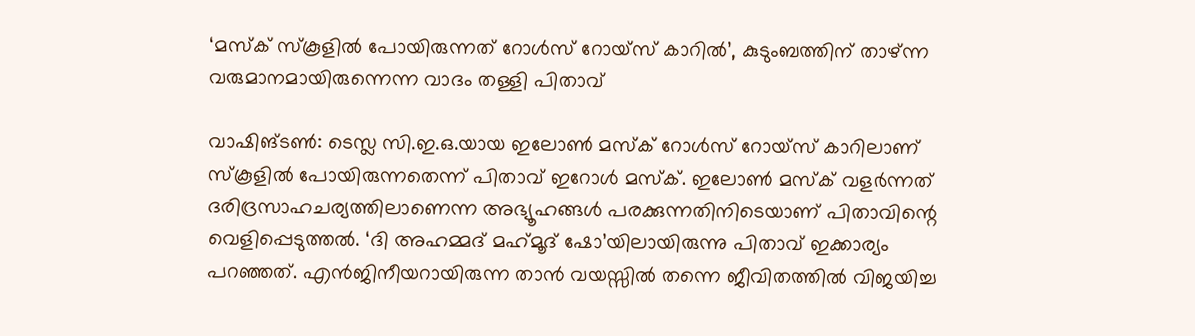‘മസ്ക് സ്കൂളിൽ പോയിരുന്നത് റോൾസ് റോയ്സ് കാറിൽ’, കുടുംബത്തിന് താഴ്ന്ന വരുമാനമായിരുന്നെന്ന വാദം തള്ളി പിതാവ്

വാഷിങ്ടൺ: ടെസ്ല സി.ഇ.ഒ.യായ ഇലോണ്‍ മസ്‌ക് റോള്‍സ് റോയ്‌സ് കാറിലാണ് സ്‌കൂളില്‍ പോയിരുന്നതെന്ന് പിതാവ് ഇറോള്‍ മസ്‌ക്. ഇലോണ്‍ മസ്‌ക് വളര്‍ന്നത് ദരിദ്രസാഹചര്യത്തിലാണെന്ന അഭ്യൂഹങ്ങള്‍ പരക്കുന്നതിനിടെയാണ് പിതാവിന്റെ വെളിപ്പെടുത്തൽ. ‘ദി അഹമ്മദ് മഹ്‌മൂദ് ഷോ’യിലായിരുന്നു പിതാവ് ഇക്കാര്യം പറഞ്ഞത്. എന്‍ജിനീയറായിരുന്ന താന്‍ വയസ്സില്‍ തന്നെ ജീവിതത്തില്‍ വിജയിച്ച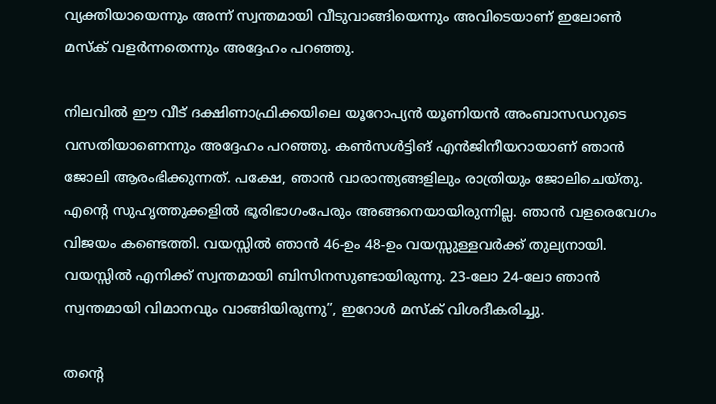വ്യക്തിയായെന്നും അന്ന് സ്വന്തമായി വീടുവാങ്ങിയെന്നും അവിടെയാണ് ഇലോണ്‍ മസ്‌ക് വളര്‍ന്നതെന്നും അദ്ദേഹം പറഞ്ഞു.

നിലവില്‍ ഈ വീട് ദക്ഷിണാഫ്രിക്കയിലെ യൂറോപ്യന്‍ യൂണിയന്‍ അംബാസഡറുടെ വസതിയാണെന്നും അദ്ദേഹം പറഞ്ഞു. കണ്‍സള്‍ട്ടിങ് എന്‍ജിനീയറായാണ് ഞാന്‍ ജോലി ആരംഭിക്കുന്നത്. പക്ഷേ, ഞാന്‍ വാരാന്ത്യങ്ങളിലും രാത്രിയും ജോലിചെയ്തു. എന്റെ സുഹൃത്തുക്കളില്‍ ഭൂരിഭാഗംപേരും അങ്ങനെയായിരുന്നില്ല. ഞാന്‍ വളരെവേഗം വിജയം കണ്ടെത്തി. വയസ്സില്‍ ഞാന്‍ 46-ഉം 48-ഉം വയസ്സുള്ളവര്‍ക്ക് തുല്യനായി. വയസ്സില്‍ എനിക്ക് സ്വന്തമായി ബിസിനസുണ്ടായിരുന്നു. 23-ലോ 24-ലോ ഞാന്‍ സ്വന്തമായി വിമാനവും വാങ്ങിയിരുന്നു”, ഇറോള്‍ മസ്‌ക് വിശദീകരിച്ചു.

തന്റെ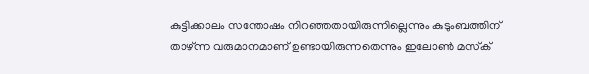കുട്ടിക്കാലം സന്തോഷം നിറഞ്ഞതായിരുന്നില്ലെന്നും കുടുംബത്തിന് താഴ്ന്ന വരുമാനമാണ് ഉണ്ടായിരുന്നതെന്നും ഇലോണ്‍ മസ്‌ക്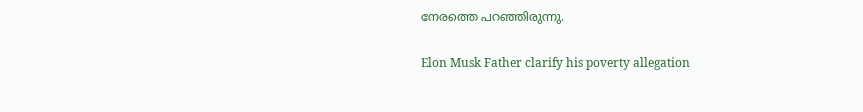നേരത്തെ പറഞ്ഞിരുന്നു.

Elon Musk Father clarify his poverty allegation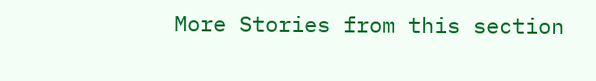More Stories from this section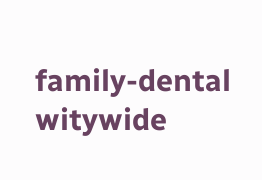family-dental
witywide